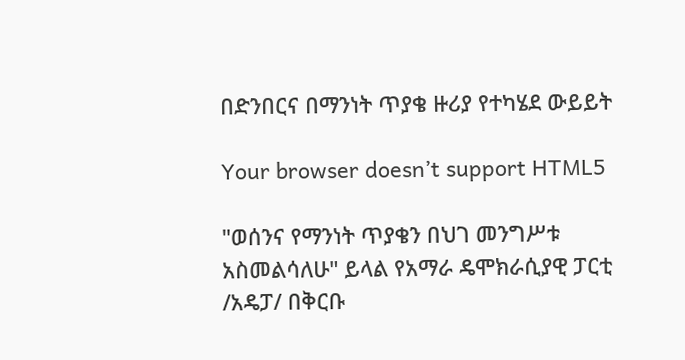በድንበርና በማንነት ጥያቄ ዙሪያ የተካሄደ ውይይት

Your browser doesn’t support HTML5

"ወሰንና የማንነት ጥያቄን በህገ መንግሥቱ አስመልሳለሁ" ይላል የአማራ ዴሞክራሲያዊ ፓርቲ /አዴፓ/ በቅርቡ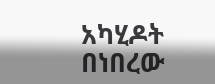አካሂዶት በነበረው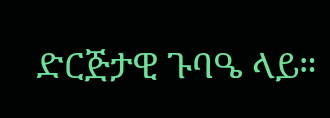ድርጅታዊ ጉባዔ ላይ።